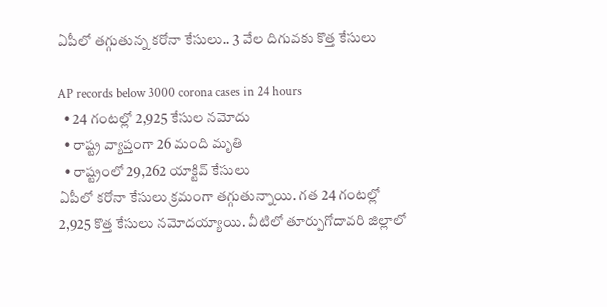ఏపీలో తగ్గుతున్న కరోనా కేసులు.. 3 వేల దిగువకు కొత్త కేసులు

AP records below 3000 corona cases in 24 hours
  • 24 గంటల్లో 2,925 కేసుల నమోదు
  • రాష్ట్ర వ్యాప్తంగా 26 మంది మృతి
  • రాష్ట్రంలో 29,262 యాక్టివ్ కేసులు
ఏపీలో కరోనా కేసులు క్రమంగా తగ్గుతున్నాయి. గత 24 గంటల్లో 2,925 కొత్త కేసులు నమోదయ్యాయి. వీటిలో తూర్పుగోదావరి జిల్లాలో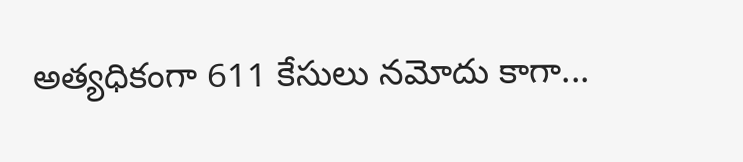అత్యధికంగా 611 కేసులు నమోదు కాగా...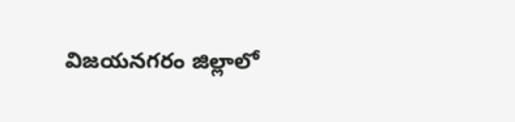విజయనగరం జిల్లాలో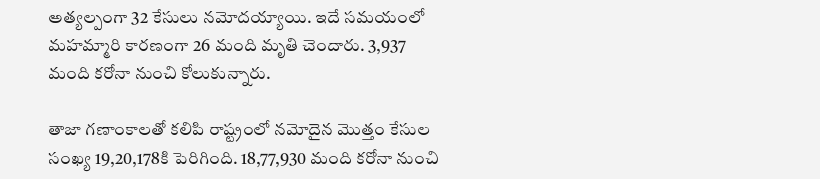అత్యల్పంగా 32 కేసులు నమోదయ్యాయి. ఇదే సమయంలో మహమ్మారి కారణంగా 26 మంది మృతి చెందారు. 3,937 మంది కరోనా నుంచి కోలుకున్నారు.

తాజా గణాంకాలతో కలిపి రాష్ట్రంలో నమోదైన మొత్తం కేసుల సంఖ్య 19,20,178కి పెరిగింది. 18,77,930 మంది కరోనా నుంచి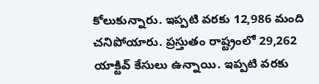కోలుకున్నారు. ఇప్పటి వరకు 12,986 మంది చనిపోయారు. ప్రస్తుతం రాష్ట్రంలో 29,262 యాక్టివ్ కేసులు ఉన్నాయి. ఇప్పటి వరకు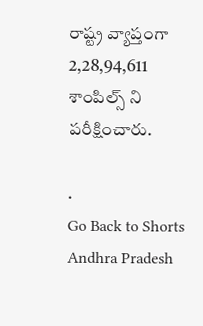రాష్ట్ర వ్యాప్తంగా 2,28,94,611 శాంపిల్స్ ని పరీక్షించారు.

.
Go Back to Shorts
Andhra Pradesh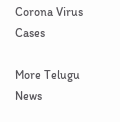Corona Virus
Cases

More Telugu News